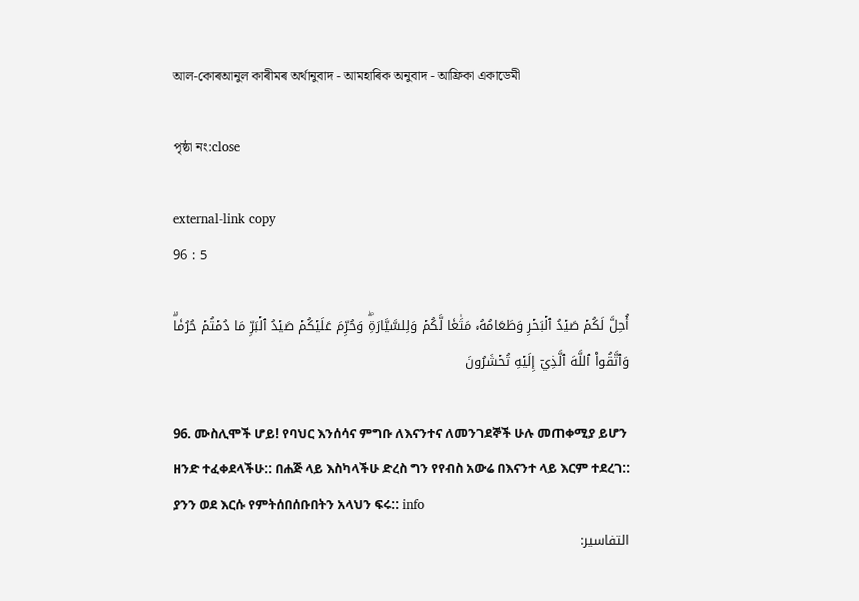আল-কোৰআনুল কাৰীমৰ অৰ্থানুবাদ - আমহাৰিক অনুবাদ - আফ্ৰিকা একাডেমী

পৃষ্ঠা নং:close

external-link copy
96 : 5

أُحِلَّ لَكُمۡ صَيۡدُ ٱلۡبَحۡرِ وَطَعَامُهُۥ مَتَٰعٗا لَّكُمۡ وَلِلسَّيَّارَةِۖ وَحُرِّمَ عَلَيۡكُمۡ صَيۡدُ ٱلۡبَرِّ مَا دُمۡتُمۡ حُرُمٗاۗ وَٱتَّقُواْ ٱللَّهَ ٱلَّذِيٓ إِلَيۡهِ تُحۡشَرُونَ

96. ሙስሊሞች ሆይ! የባህር እንሰሳና ምግቡ ለእናንተና ለመንገደኞች ሁሉ መጠቀሚያ ይሆን ዘንድ ተፈቀደላችሁ:: በሐጅ ላይ እስካላችሁ ድረስ ግን የየብስ አውሬ በእናንተ ላይ እርም ተደረገ:: ያንን ወደ እርሱ የምትሰበሰቡበትን አላህን ፍሩ:: info
التفاسير: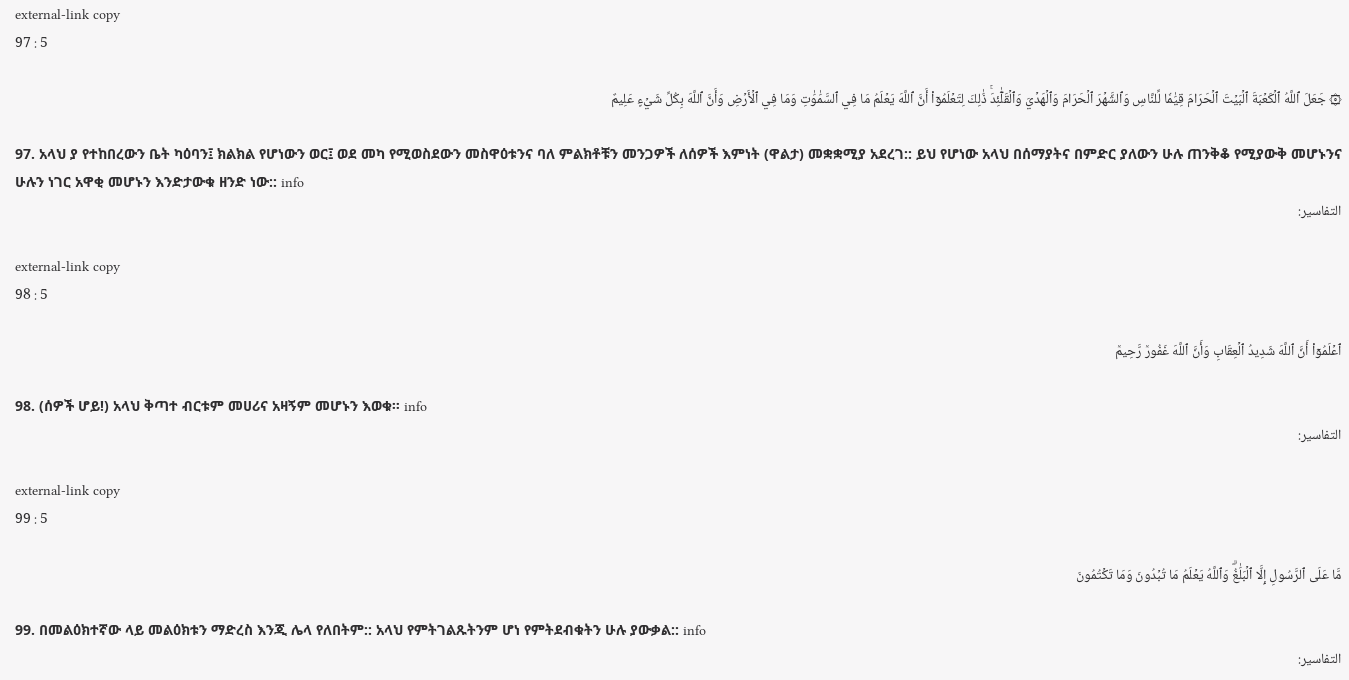external-link copy
97 : 5

۞ جَعَلَ ٱللَّهُ ٱلۡكَعۡبَةَ ٱلۡبَيۡتَ ٱلۡحَرَامَ قِيَٰمٗا لِّلنَّاسِ وَٱلشَّهۡرَ ٱلۡحَرَامَ وَٱلۡهَدۡيَ وَٱلۡقَلَٰٓئِدَۚ ذَٰلِكَ لِتَعۡلَمُوٓاْ أَنَّ ٱللَّهَ يَعۡلَمُ مَا فِي ٱلسَّمَٰوَٰتِ وَمَا فِي ٱلۡأَرۡضِ وَأَنَّ ٱللَّهَ بِكُلِّ شَيۡءٍ عَلِيمٌ

97. አላህ ያ የተከበረውን ቤት ካዕባን፤ ክልክል የሆነውን ወር፤ ወደ መካ የሚወስደውን መስዋዕቱንና ባለ ምልክቶቹን መንጋዎች ለሰዎች እምነት (ዋልታ) መቋቋሚያ አደረገ:: ይህ የሆነው አላህ በሰማያትና በምድር ያለውን ሁሉ ጠንቅቆ የሚያውቅ መሆኑንና ሁሉን ነገር አዋቂ መሆኑን እንድታውቁ ዘንድ ነው:: info
التفاسير:

external-link copy
98 : 5

ٱعۡلَمُوٓاْ أَنَّ ٱللَّهَ شَدِيدُ ٱلۡعِقَابِ وَأَنَّ ٱللَّهَ غَفُورٞ رَّحِيمٞ

98. (ሰዎች ሆይ!) አላህ ቅጣተ ብርቱም መሀሪና አዛኝም መሆኑን እወቁ። info
التفاسير:

external-link copy
99 : 5

مَّا عَلَى ٱلرَّسُولِ إِلَّا ٱلۡبَلَٰغُۗ وَٱللَّهُ يَعۡلَمُ مَا تُبۡدُونَ وَمَا تَكۡتُمُونَ

99. በመልዕክተኛው ላይ መልዕክቱን ማድረስ እንጂ ሌላ የለበትም:: አላህ የምትገልጹትንም ሆነ የምትደብቁትን ሁሉ ያውቃል:: info
التفاسير: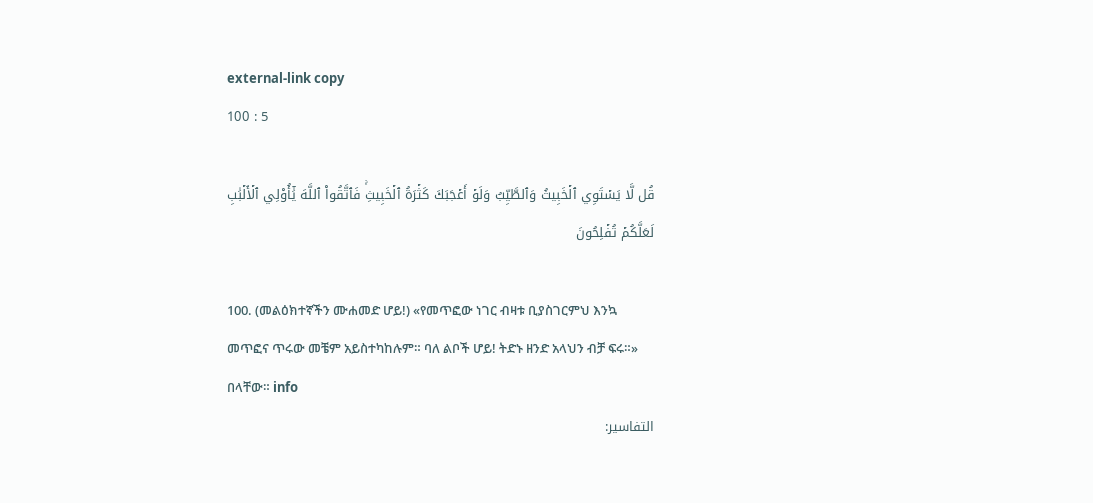external-link copy
100 : 5

قُل لَّا يَسۡتَوِي ٱلۡخَبِيثُ وَٱلطَّيِّبُ وَلَوۡ أَعۡجَبَكَ كَثۡرَةُ ٱلۡخَبِيثِۚ فَٱتَّقُواْ ٱللَّهَ يَٰٓأُوْلِي ٱلۡأَلۡبَٰبِ لَعَلَّكُمۡ تُفۡلِحُونَ

100. (መልዕክተኛችን ሙሐመድ ሆይ!) «የመጥፎው ነገር ብዛቱ ቢያስገርምህ እንኳ መጥፎና ጥሩው መቼም አይስተካከሉም። ባለ ልቦች ሆይ! ትድኑ ዘንድ አላህን ብቻ ፍሩ።» በላቸው። info
التفاسير: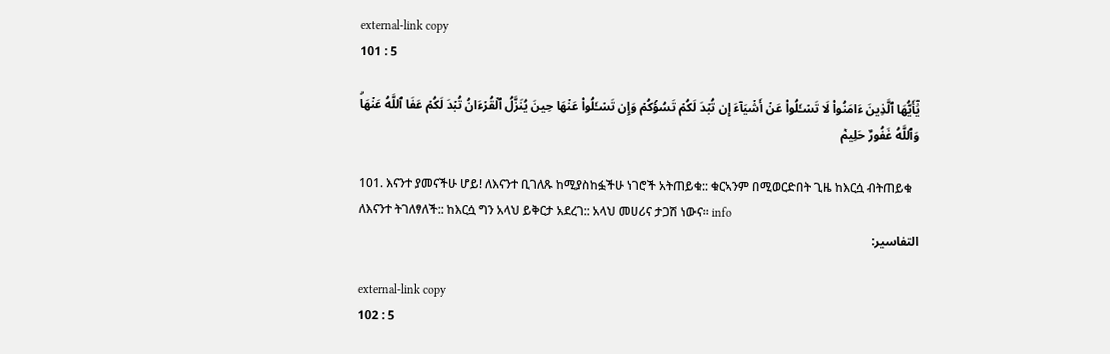external-link copy
101 : 5

يَٰٓأَيُّهَا ٱلَّذِينَ ءَامَنُواْ لَا تَسۡـَٔلُواْ عَنۡ أَشۡيَآءَ إِن تُبۡدَ لَكُمۡ تَسُؤۡكُمۡ وَإِن تَسۡـَٔلُواْ عَنۡهَا حِينَ يُنَزَّلُ ٱلۡقُرۡءَانُ تُبۡدَ لَكُمۡ عَفَا ٱللَّهُ عَنۡهَاۗ وَٱللَّهُ غَفُورٌ حَلِيمٞ

101. እናንተ ያመናችሁ ሆይ! ለእናንተ ቢገለጹ ከሚያስከፏችሁ ነገሮች አትጠይቁ:: ቁርኣንም በሚወርድበት ጊዜ ከእርሷ ብትጠይቁ ለእናንተ ትገለፃለች:: ከእርሷ ግን አላህ ይቅርታ አደረገ:: አላህ መሀሪና ታጋሽ ነውና። info
التفاسير:

external-link copy
102 : 5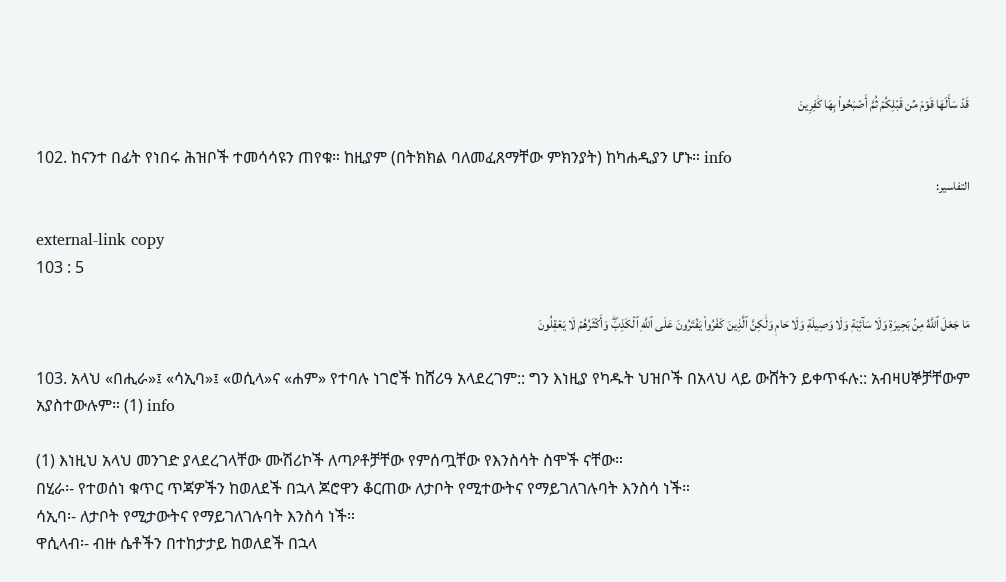قَدۡ سَأَلَهَا قَوۡمٞ مِّن قَبۡلِكُمۡ ثُمَّ أَصۡبَحُواْ بِهَا كَٰفِرِينَ

102. ከናንተ በፊት የነበሩ ሕዝቦች ተመሳሳዩን ጠየቁ። ከዚያም (በትክክል ባለመፈጸማቸው ምክንያት) ከካሐዲያን ሆኑ። info
التفاسير:

external-link copy
103 : 5

مَا جَعَلَ ٱللَّهُ مِنۢ بَحِيرَةٖ وَلَا سَآئِبَةٖ وَلَا وَصِيلَةٖ وَلَا حَامٖ وَلَٰكِنَّ ٱلَّذِينَ كَفَرُواْ يَفۡتَرُونَ عَلَى ٱللَّهِ ٱلۡكَذِبَۖ وَأَكۡثَرُهُمۡ لَا يَعۡقِلُونَ

103. አላህ «በሒራ»፤ «ሳኢባ»፤ «ወሲላ»ና «ሐም» የተባሉ ነገሮች ከሸሪዓ አላደረገም:: ግን እነዚያ የካዱት ህዝቦች በአላህ ላይ ውሸትን ይቀጥፋሉ:: አብዛሀኞቻቸውም አያስተውሉም። (1) info

(1) እነዚህ አላህ መንገድ ያላደረገላቸው ሙሽሪኮች ለጣዖቶቻቸው የምሰጧቸው የእንስሳት ስሞች ናቸው።
በሂራ፡- የተወሰነ ቁጥር ጥጃዎችን ከወለደች በኋላ ጆሮዋን ቆርጠው ለታቦት የሚተውትና የማይገለገሉባት እንስሳ ነች።
ሳኢባ፡- ለታቦት የሚታውትና የማይገለገሉባት እንስሳ ነች።
ዋሲላብ፡- ብዙ ሴቶችን በተከታታይ ከወለደች በኋላ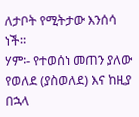ለታቦት የሚትታው እንሰሳ ነች።
ሃም፡- የተወሰነ መጠን ያለው የወለደ (ያስወለደ) እና ከዚያ በኋላ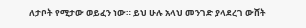ለታቦት የሚታው ወይፈን ነው። ይህ ሁሉ አላህ መንገድ ያላደረገ ውሸት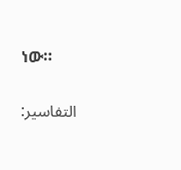ነው።

التفاسير: